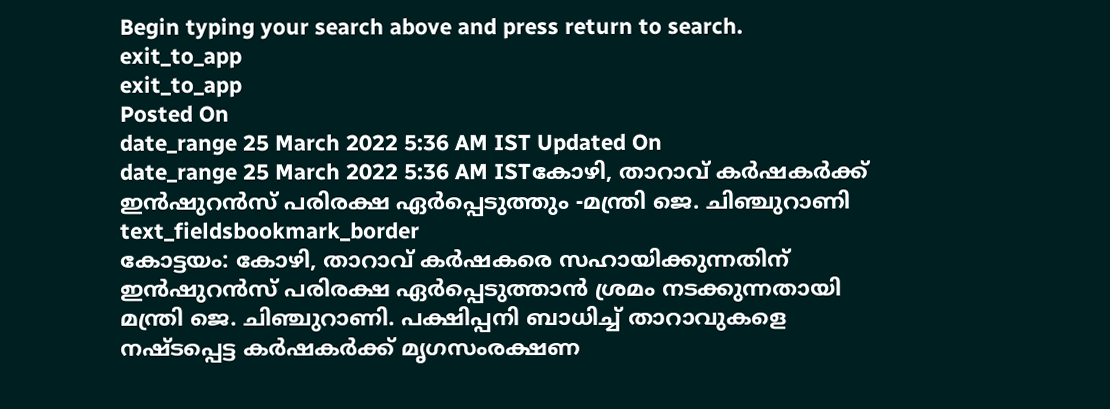Begin typing your search above and press return to search.
exit_to_app
exit_to_app
Posted On
date_range 25 March 2022 5:36 AM IST Updated On
date_range 25 March 2022 5:36 AM ISTകോഴി, താറാവ് കർഷകർക്ക് ഇൻഷുറൻസ് പരിരക്ഷ ഏർപ്പെടുത്തും -മന്ത്രി ജെ. ചിഞ്ചുറാണി
text_fieldsbookmark_border
കോട്ടയം: കോഴി, താറാവ് കർഷകരെ സഹായിക്കുന്നതിന് ഇൻഷുറൻസ് പരിരക്ഷ ഏർപ്പെടുത്താൻ ശ്രമം നടക്കുന്നതായി മന്ത്രി ജെ. ചിഞ്ചുറാണി. പക്ഷിപ്പനി ബാധിച്ച് താറാവുകളെ നഷ്ടപ്പെട്ട കർഷകർക്ക് മൃഗസംരക്ഷണ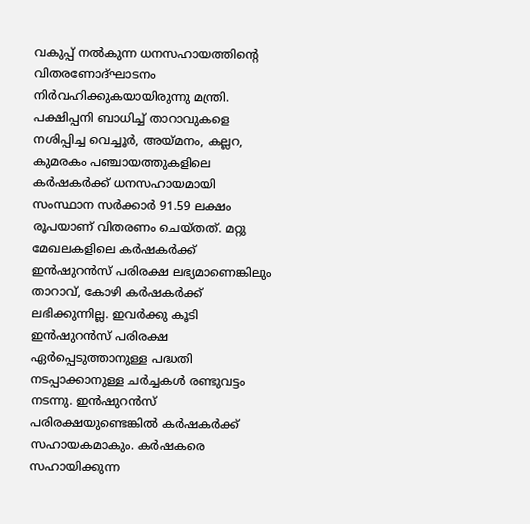വകുപ്പ് നൽകുന്ന ധനസഹായത്തിന്റെ വിതരണോദ്ഘാടനം നിർവഹിക്കുകയായിരുന്നു മന്ത്രി. പക്ഷിപ്പനി ബാധിച്ച് താറാവുകളെ നശിപ്പിച്ച വെച്ചൂർ, അയ്മനം, കല്ലറ, കുമരകം പഞ്ചായത്തുകളിലെ കർഷകർക്ക് ധനസഹായമായി സംസ്ഥാന സർക്കാർ 91.59 ലക്ഷം രൂപയാണ് വിതരണം ചെയ്തത്. മറ്റു മേഖലകളിലെ കർഷകർക്ക് ഇൻഷുറൻസ് പരിരക്ഷ ലഭ്യമാണെങ്കിലും താറാവ്, കോഴി കർഷകർക്ക് ലഭിക്കുന്നില്ല. ഇവർക്കു കൂടി ഇൻഷുറൻസ് പരിരക്ഷ ഏർപ്പെടുത്താനുള്ള പദ്ധതി നടപ്പാക്കാനുള്ള ചർച്ചകൾ രണ്ടുവട്ടം നടന്നു. ഇൻഷുറൻസ് പരിരക്ഷയുണ്ടെങ്കിൽ കർഷകർക്ക് സഹായകമാകും. കർഷകരെ സഹായിക്കുന്ന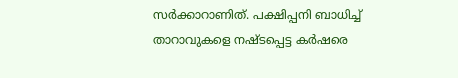സർക്കാറാണിത്. പക്ഷിപ്പനി ബാധിച്ച് താറാവുകളെ നഷ്ടപ്പെട്ട കർഷരെ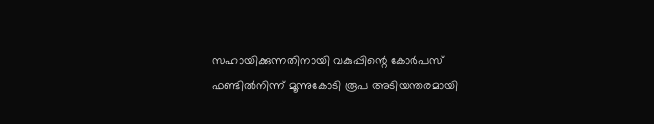സഹായിക്കുന്നതിനായി വകുപ്പിന്റെ കോർപസ് ഫണ്ടിൽനിന്ന് മൂന്നുകോടി രൂപ അടിയന്തരമായി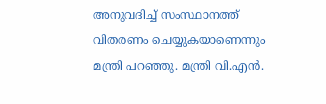അനുവദിച്ച് സംസ്ഥാനത്ത് വിതരണം ചെയ്യുകയാണെന്നും മന്ത്രി പറഞ്ഞു. മന്ത്രി വി.എൻ.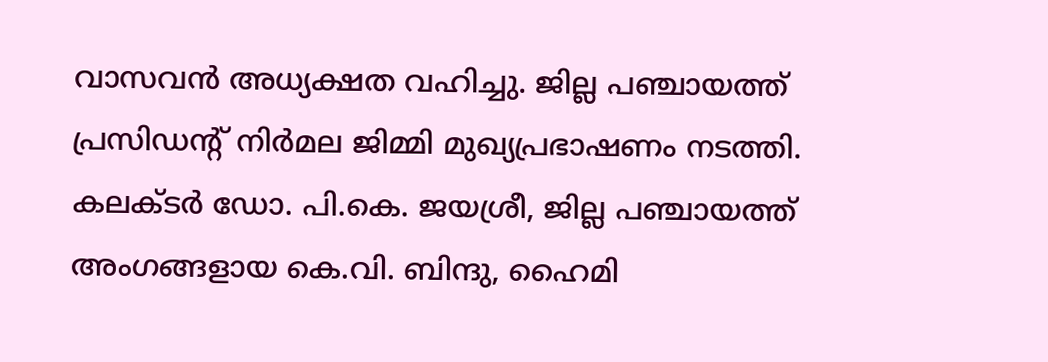വാസവൻ അധ്യക്ഷത വഹിച്ചു. ജില്ല പഞ്ചായത്ത് പ്രസിഡന്റ് നിർമല ജിമ്മി മുഖ്യപ്രഭാഷണം നടത്തി. കലക്ടർ ഡോ. പി.കെ. ജയശ്രീ, ജില്ല പഞ്ചായത്ത് അംഗങ്ങളായ കെ.വി. ബിന്ദു, ഹൈമി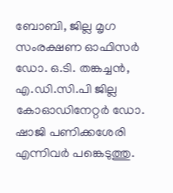ബോബി, ജില്ല മൃഗ സംരക്ഷണ ഓഫിസർ ഡോ. ഒ.ടി. തങ്കച്ചൻ, എ.ഡി.സി.പി ജില്ല കോഓഡിനേറ്റർ ഡോ. ഷാജി പണിക്കശേരി എന്നിവർ പങ്കെടുത്തു.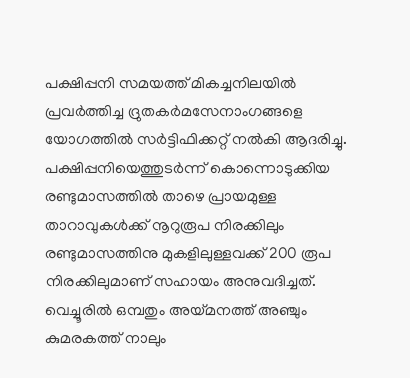പക്ഷിപ്പനി സമയത്ത് മികച്ചനിലയിൽ പ്രവർത്തിച്ച ദ്രുതകർമസേനാംഗങ്ങളെ യോഗത്തിൽ സർട്ടിഫിക്കറ്റ് നൽകി ആദരിച്ചു. പക്ഷിപ്പനിയെത്തുടർന്ന് കൊന്നൊടുക്കിയ രണ്ടുമാസത്തിൽ താഴെ പ്രായമുള്ള താറാവുകൾക്ക് നൂറുരൂപ നിരക്കിലും രണ്ടുമാസത്തിനു മുകളിലുള്ളവക്ക് 200 രൂപ നിരക്കിലുമാണ് സഹായം അനുവദിച്ചത്. വെച്ചൂരിൽ ഒമ്പതും അയ്മനത്ത് അഞ്ചും കുമരകത്ത് നാലും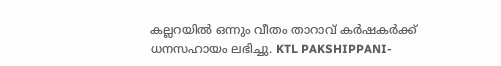കല്ലറയിൽ ഒന്നും വീതം താറാവ് കർഷകർക്ക് ധനസഹായം ലഭിച്ചു. KTL PAKSHIPPANI-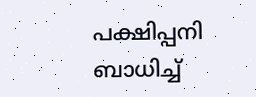പക്ഷിപ്പനി ബാധിച്ച്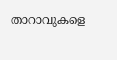താറാവുകളെ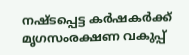നഷ്ടപ്പെട്ട കർഷകർക്ക് മൃഗസംരക്ഷണ വകുപ്പ്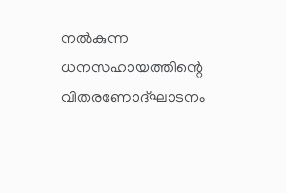നൽകുന്ന ധനസഹായത്തിന്റെ വിതരണോദ്ഘാടനം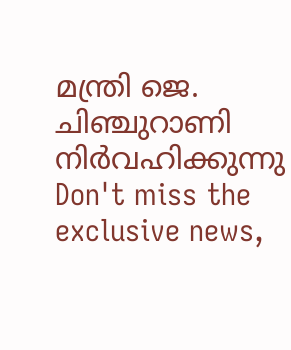മന്ത്രി ജെ. ചിഞ്ചുറാണി നിർവഹിക്കുന്നു
Don't miss the exclusive news,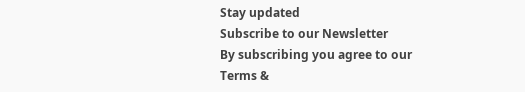Stay updated
Subscribe to our Newsletter
By subscribing you agree to our Terms &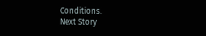Conditions.
Next Story